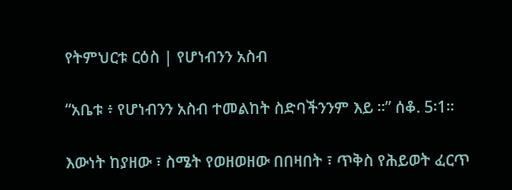የትምህርቱ ርዕስ | የሆነብንን አስብ

“አቤቱ ፥ የሆነብንን አስብ ተመልከት ስድባችንንም እይ ።” ሰቆ. 5፡1።

እውነት ከያዘው ፣ ስሜት የወዘወዘው በበዛበት ፣ ጥቅስ የሕይወት ፈርጥ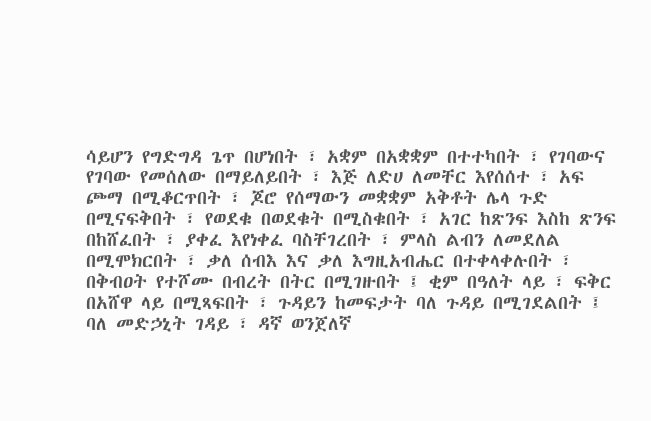ሳይሆን የግድግዳ ጌጥ በሆነበት ፣ አቋም በአቋቋም በተተካበት ፣ የገባውና የገባው የመሰለው በማይለይበት ፣ እጅ ለድሀ ለመቸር እየሰሰተ ፣ አፍ ጮማ በሚቆርጥበት ፣ ጆሮ የሰማውን መቋቋም አቅቶት ሌላ ጉድ በሚናፍቅበት ፣ የወደቁ በወደቁት በሚስቁበት ፣ አገር ከጽንፍ እስከ ጽንፍ በከሸፈበት ፣ ያቀፈ እየነቀፈ ባስቸገረበት ፣ ምላስ ልብን ለመደለል በሚሞክርበት ፣ ቃለ ሰብእ እና ቃለ እግዚአብሔር በተቀላቀሉበት ፣ በቅብዐት የተሾሙ በብረት በትር በሚገዙበት ፤ ቂም በዓለት ላይ ፣ ፍቅር በአሸዋ ላይ በሚጻፍበት ፣ ጉዳይን ከመፍታት ባለ ጉዳይ በሚገደልበት ፤ ባለ መድኃኒት ገዳይ ፣ ዳኛ ወንጀለኛ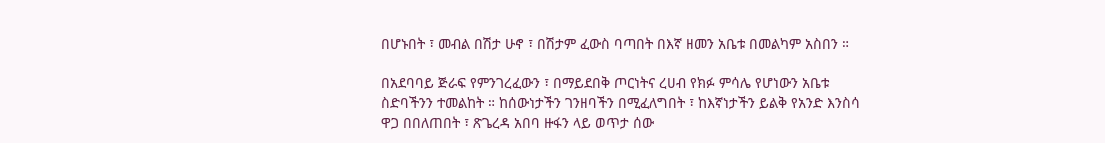በሆኑበት ፣ መብል በሽታ ሁኖ ፣ በሽታም ፈውስ ባጣበት በእኛ ዘመን አቤቱ በመልካም አስበን ።

በአደባባይ ጅራፍ የምንገረፈውን ፣ በማይደበቅ ጦርነትና ረሀብ የክፉ ምሳሌ የሆነውን አቤቱ ስድባችንን ተመልከት ። ከሰውነታችን ገንዘባችን በሚፈለግበት ፣ ከእኛነታችን ይልቅ የአንድ እንስሳ ዋጋ በበለጠበት ፣ ጽጌረዳ አበባ ዙፋን ላይ ወጥታ ሰው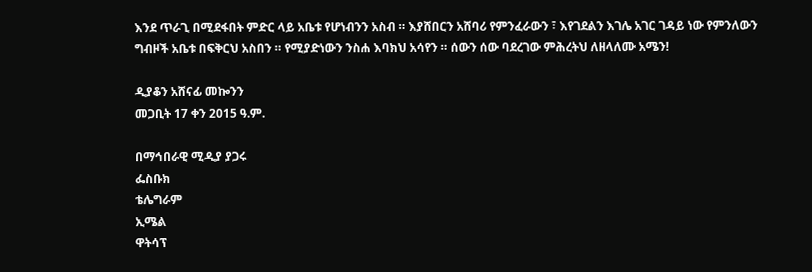እንደ ጥራጊ በሚደፋበት ምድር ላይ አቤቱ የሆነብንን አስብ ። እያሸበርን አሸባሪ የምንፈራውን ፣ እየገደልን እገሌ አገር ገዳይ ነው የምንለውን ግብዞች አቤቱ በፍቅርህ አስበን ። የሚያድነውን ንስሐ እባክህ አሳየን ። ሰውን ሰው ባደረገው ምሕረትህ ለዘላለሙ አሜን!

ዲያቆን አሸናፊ መኰንን
መጋቢት 17 ቀን 2015 ዓ.ም.

በማኅበራዊ ሚዲያ ያጋሩ
ፌስቡክ
ቴሌግራም
ኢሜል
ዋትሳፕ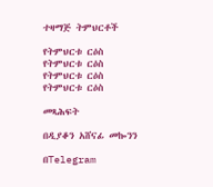ተዛማጅ ትምህርቶች

የትምህርቱ ርዕስ
የትምህርቱ ርዕስ
የትምህርቱ ርዕስ
የትምህርቱ ርዕስ

መጻሕፍት

በዲያቆን አሸናፊ መኰንን

በTelegram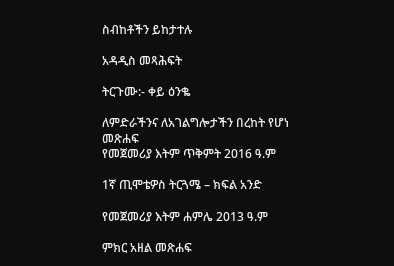ስብከቶችን ይከታተሉ

አዳዲስ መጻሕፍት

ትርጉሙ:- ቀይ ዕንቈ

ለምድራችንና ለአገልግሎታችን በረከት የሆነ መጽሐፍ
የመጀመሪያ እትም ጥቅምት 2016 ዓ.ም

1ኛ ጢሞቴዎስ ትርጓሜ – ክፍል አንድ

የመጀመሪያ እትም ሐምሌ 2013 ዓ.ም

ምክር አዘል መጽሐፍ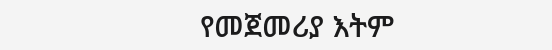የመጀመሪያ እትም